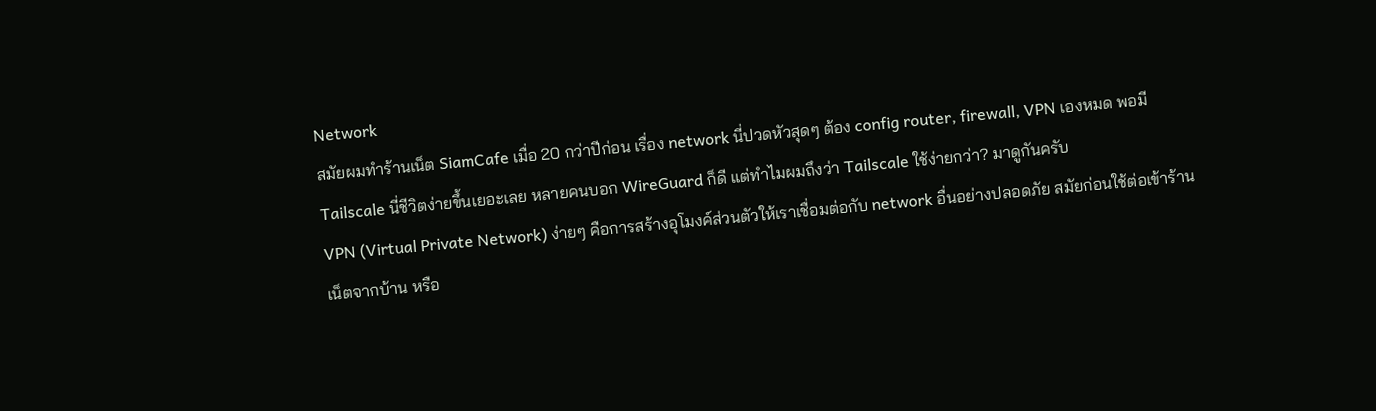Network
สมัยผมทำร้านเน็ต SiamCafe เมื่อ 20 กว่าปีก่อน เรื่อง network นี่ปวดหัวสุดๆ ต้อง config router, firewall, VPN เองหมด พอมี Tailscale นี่ชีวิตง่ายขึ้นเยอะเลย หลายคนบอก WireGuard ก็ดี แต่ทำไมผมถึงว่า Tailscale ใช้ง่ายกว่า? มาดูกันครับ
VPN (Virtual Private Network) ง่ายๆ คือการสร้างอุโมงค์ส่วนตัวให้เราเชื่อมต่อกับ network อื่นอย่างปลอดภัย สมัยก่อนใช้ต่อเข้าร้านเน็ตจากบ้าน หรือ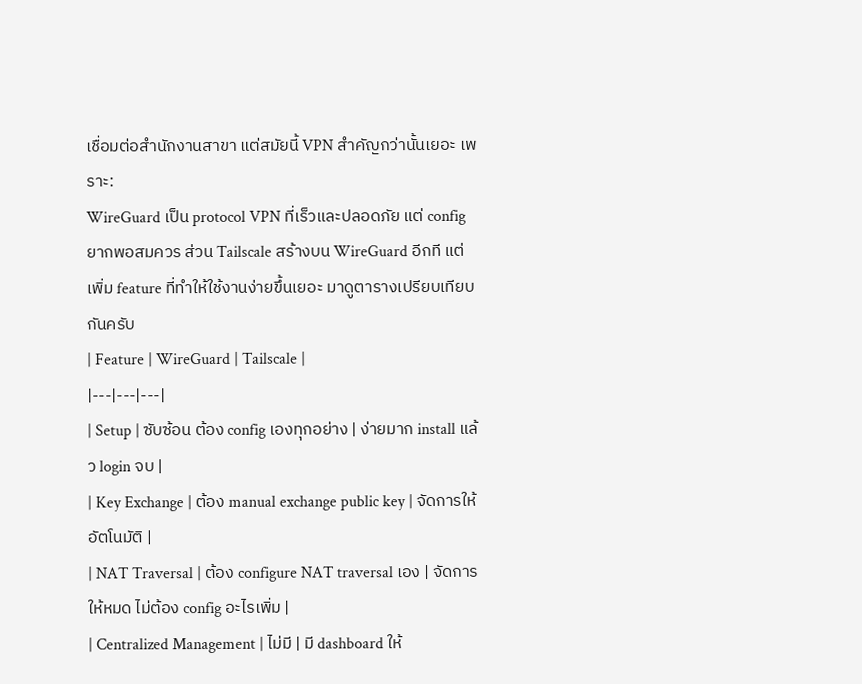เชื่อมต่อสำนักงานสาขา แต่สมัยนี้ VPN สำคัญกว่านั้นเยอะ เพราะ:
WireGuard เป็น protocol VPN ที่เร็วและปลอดภัย แต่ config ยากพอสมควร ส่วน Tailscale สร้างบน WireGuard อีกที แต่เพิ่ม feature ที่ทำให้ใช้งานง่ายขึ้นเยอะ มาดูตารางเปรียบเทียบกันครับ
| Feature | WireGuard | Tailscale |
|---|---|---|
| Setup | ซับซ้อน ต้อง config เองทุกอย่าง | ง่ายมาก install แล้ว login จบ |
| Key Exchange | ต้อง manual exchange public key | จัดการให้อัตโนมัติ |
| NAT Traversal | ต้อง configure NAT traversal เอง | จัดการให้หมด ไม่ต้อง config อะไรเพิ่ม |
| Centralized Management | ไม่มี | มี dashboard ให้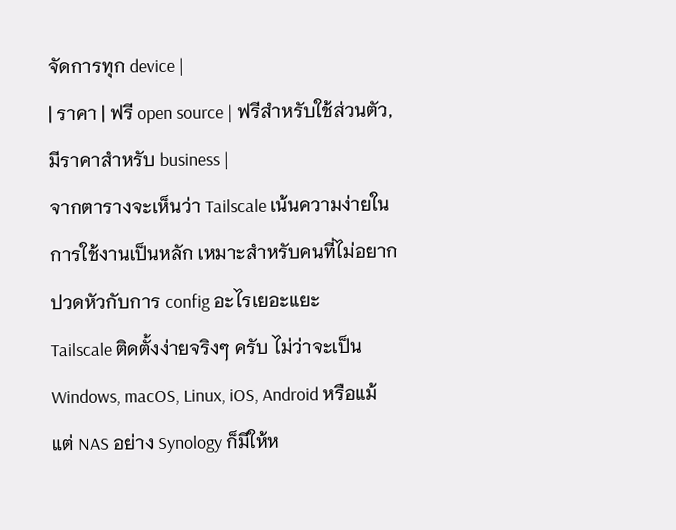จัดการทุก device |
| ราคา | ฟรี open source | ฟรีสำหรับใช้ส่วนตัว, มีราคาสำหรับ business |
จากตารางจะเห็นว่า Tailscale เน้นความง่ายในการใช้งานเป็นหลัก เหมาะสำหรับคนที่ไม่อยากปวดหัวกับการ config อะไรเยอะแยะ
Tailscale ติดตั้งง่ายจริงๆ ครับ ไม่ว่าจะเป็น Windows, macOS, Linux, iOS, Android หรือแม้แต่ NAS อย่าง Synology ก็มีให้ห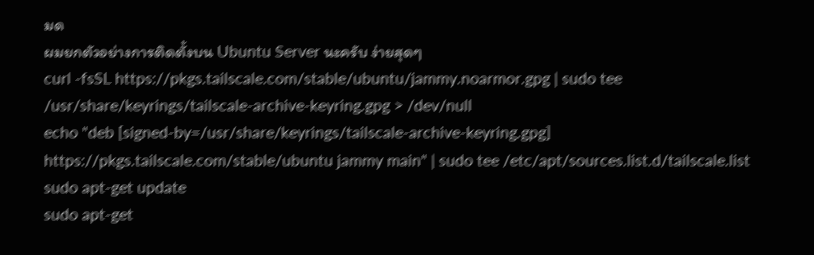มด
ผมยกตัวอย่างการติดตั้งบน Ubuntu Server นะครับ ง่ายสุดๆ
curl -fsSL https://pkgs.tailscale.com/stable/ubuntu/jammy.noarmor.gpg | sudo tee /usr/share/keyrings/tailscale-archive-keyring.gpg > /dev/null
echo "deb [signed-by=/usr/share/keyrings/tailscale-archive-keyring.gpg] https://pkgs.tailscale.com/stable/ubuntu jammy main" | sudo tee /etc/apt/sources.list.d/tailscale.list
sudo apt-get update
sudo apt-get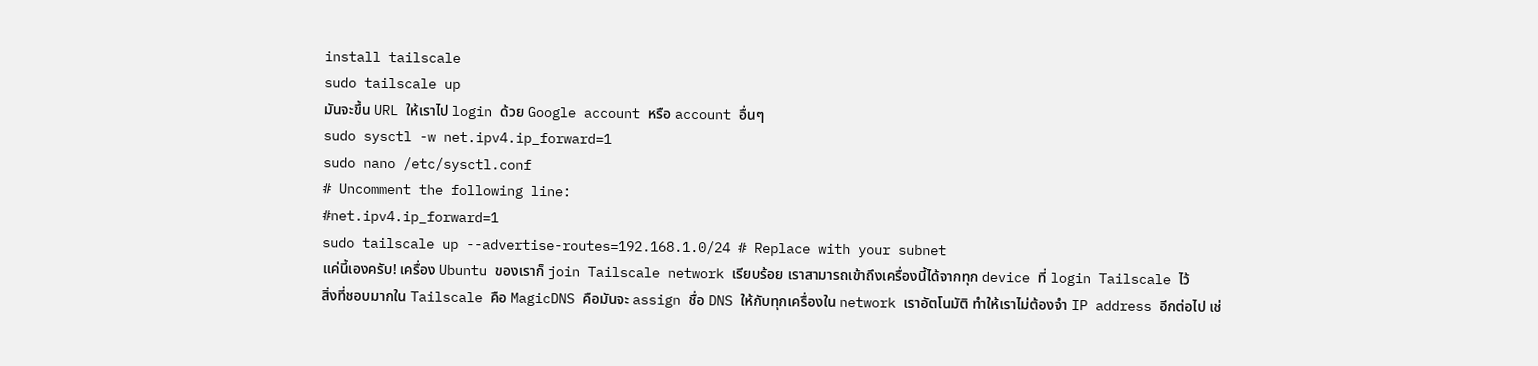install tailscale
sudo tailscale up
มันจะขึ้น URL ให้เราไป login ด้วย Google account หรือ account อื่นๆ
sudo sysctl -w net.ipv4.ip_forward=1
sudo nano /etc/sysctl.conf
# Uncomment the following line:
#net.ipv4.ip_forward=1
sudo tailscale up --advertise-routes=192.168.1.0/24 # Replace with your subnet
แค่นี้เองครับ! เครื่อง Ubuntu ของเราก็ join Tailscale network เรียบร้อย เราสามารถเข้าถึงเครื่องนี้ได้จากทุก device ที่ login Tailscale ไว้
สิ่งที่ชอบมากใน Tailscale คือ MagicDNS คือมันจะ assign ชื่อ DNS ให้กับทุกเครื่องใน network เราอัตโนมัติ ทำให้เราไม่ต้องจำ IP address อีกต่อไป เช่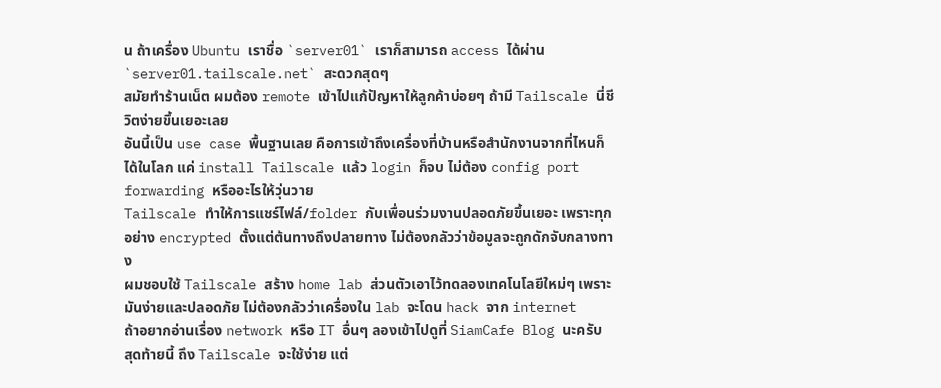น ถ้าเครื่อง Ubuntu เราชื่อ `server01` เราก็สามารถ access ได้ผ่าน `server01.tailscale.net` สะดวกสุดๆ
สมัยทำร้านเน็ต ผมต้อง remote เข้าไปแก้ปัญหาให้ลูกค้าบ่อยๆ ถ้ามี Tailscale นี่ชีวิตง่ายขึ้นเยอะเลย
อันนี้เป็น use case พื้นฐานเลย คือการเข้าถึงเครื่องที่บ้านหรือสำนักงานจากที่ไหนก็ได้ในโลก แค่ install Tailscale แล้ว login ก็จบ ไม่ต้อง config port forwarding หรืออะไรให้วุ่นวาย
Tailscale ทำให้การแชร์ไฟล์/folder กับเพื่อนร่วมงานปลอดภัยขึ้นเยอะ เพราะทุกอย่าง encrypted ตั้งแต่ต้นทางถึงปลายทาง ไม่ต้องกลัวว่าข้อมูลจะถูกดักจับกลางทาง
ผมชอบใช้ Tailscale สร้าง home lab ส่วนตัวเอาไว้ทดลองเทคโนโลยีใหม่ๆ เพราะมันง่ายและปลอดภัย ไม่ต้องกลัวว่าเครื่องใน lab จะโดน hack จาก internet
ถ้าอยากอ่านเรื่อง network หรือ IT อื่นๆ ลองเข้าไปดูที่ SiamCafe Blog นะครับ
สุดท้ายนี้ ถึง Tailscale จะใช้ง่าย แต่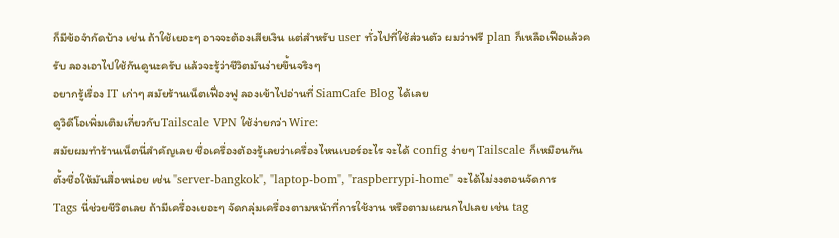ก็มีข้อจำกัดบ้าง เช่น ถ้าใช้เยอะๆ อาจจะต้องเสียเงิน แต่สำหรับ user ทั่วไปที่ใช้ส่วนตัว ผมว่าฟรี plan ก็เหลือเฟือแล้วครับ ลองเอาไปใช้กันดูนะครับ แล้วจะรู้ว่าชีวิตมันง่ายขึ้นจริงๆ
อยากรู้เรื่อง IT เก่าๆ สมัยร้านเน็ตเฟื่องฟู ลองเข้าไปอ่านที่ SiamCafe Blog ได้เลย
ดูวิดีโอเพิ่มเติมเกี่ยวกับTailscale VPN ใช้ง่ายกว่า Wire:
สมัยผมทำร้านเน็ตนี่สำคัญเลย ชื่อเครื่องต้องรู้เลยว่าเครื่องไหนเบอร์อะไร จะได้ config ง่ายๆ Tailscale ก็เหมือนกัน ตั้งชื่อให้มันสื่อหน่อย เช่น "server-bangkok", "laptop-bom", "raspberrypi-home" จะได้ไม่งงตอนจัดการ
Tags นี่ช่วยชีวิตเลย ถ้ามีเครื่องเยอะๆ จัดกลุ่มเครื่องตามหน้าที่การใช้งาน หรือตามแผนกไปเลย เช่น tag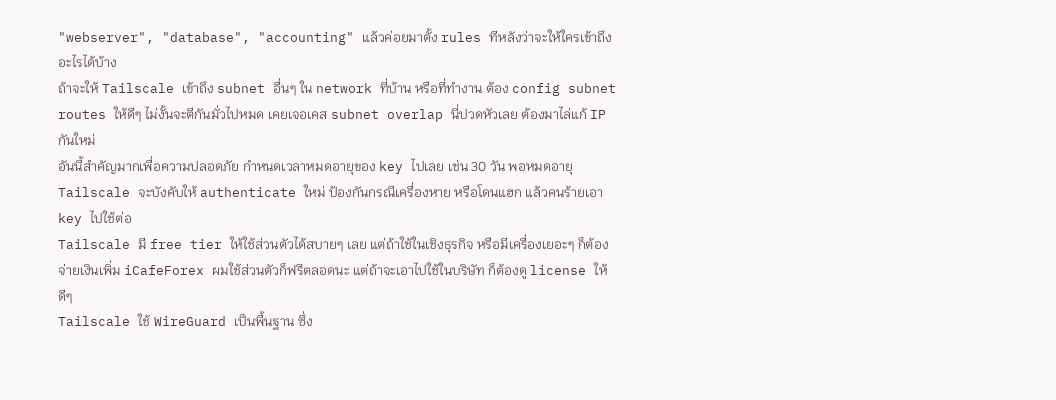"webserver", "database", "accounting" แล้วค่อยมาตั้ง rules ทีหลังว่าจะให้ใครเข้าถึงอะไรได้บ้าง
ถ้าจะให้ Tailscale เข้าถึง subnet อื่นๆ ใน network ที่บ้าน หรือที่ทำงาน ต้อง config subnet routes ให้ดีๆ ไม่งั้นจะตีกันมั่วไปหมด เคยเจอเคส subnet overlap นี่ปวดหัวเลย ต้องมาไล่แก้ IP กันใหม่
อันนี้สำคัญมากเพื่อความปลอดภัย กำหนดเวลาหมดอายุของ key ไปเลย เช่น 30 วัน พอหมดอายุ Tailscale จะบังคับให้ authenticate ใหม่ ป้องกันกรณีเครื่องหาย หรือโดนแฮก แล้วคนร้ายเอา key ไปใช้ต่อ
Tailscale มี free tier ให้ใช้ส่วนตัวได้สบายๆ เลย แต่ถ้าใช้ในเชิงธุรกิจ หรือมีเครื่องเยอะๆ ก็ต้องจ่ายเงินเพิ่ม iCafeForex ผมใช้ส่วนตัวก็ฟรีตลอดนะ แต่ถ้าจะเอาไปใช้ในบริษัท ก็ต้องดู license ให้ดีๆ
Tailscale ใช้ WireGuard เป็นพื้นฐาน ซึ่ง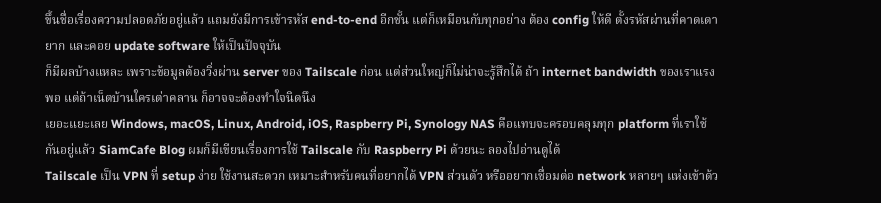ขึ้นชื่อเรื่องความปลอดภัยอยู่แล้ว แถมยังมีการเข้ารหัส end-to-end อีกชั้น แต่ก็เหมือนกับทุกอย่าง ต้อง config ให้ดี ตั้งรหัสผ่านที่คาดเดายาก และคอย update software ให้เป็นปัจจุบัน
ก็มีผลบ้างแหละ เพราะข้อมูลต้องวิ่งผ่าน server ของ Tailscale ก่อน แต่ส่วนใหญ่ก็ไม่น่าจะรู้สึกได้ ถ้า internet bandwidth ของเราแรงพอ แต่ถ้าเน็ตบ้านใครเต่าคลาน ก็อาจจะต้องทำใจนิดนึง
เยอะแยะเลย Windows, macOS, Linux, Android, iOS, Raspberry Pi, Synology NAS คือแทบจะครอบคลุมทุก platform ที่เราใช้กันอยู่แล้ว SiamCafe Blog ผมก็มีเขียนเรื่องการใช้ Tailscale กับ Raspberry Pi ด้วยนะ ลองไปอ่านดูได้
Tailscale เป็น VPN ที่ setup ง่าย ใช้งานสะดวก เหมาะสำหรับคนที่อยากได้ VPN ส่วนตัว หรืออยากเชื่อมต่อ network หลายๆ แห่งเข้าด้ว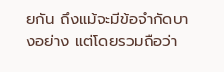ยกัน ถึงแม้จะมีข้อจำกัดบางอย่าง แต่โดยรวมถือว่า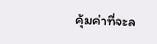คุ้มค่าที่จะล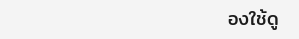องใช้ดู